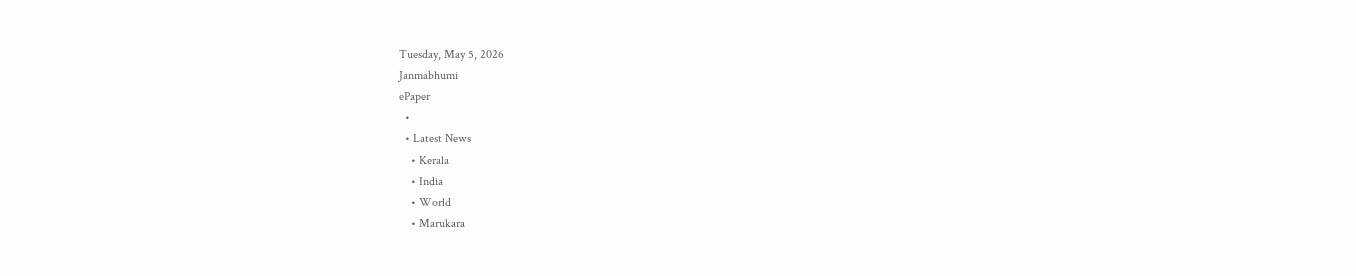Tuesday, May 5, 2026
Janmabhumi
ePaper
  •
  • Latest News
    • Kerala
    • India
    • World
    • Marukara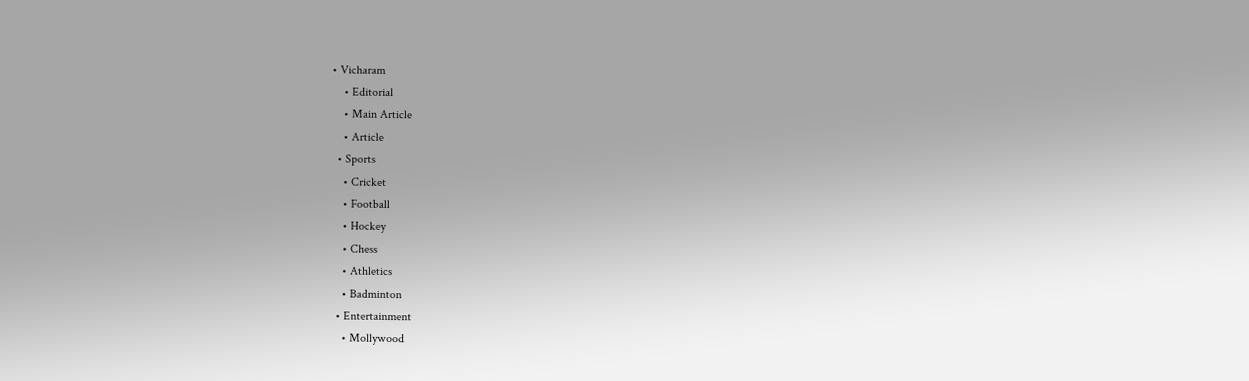• Vicharam
    • Editorial
    • Main Article
    • Article
  • Sports
    • Cricket
    • Football
    • Hockey
    • Chess
    • Athletics
    • Badminton
  • Entertainment
    • Mollywood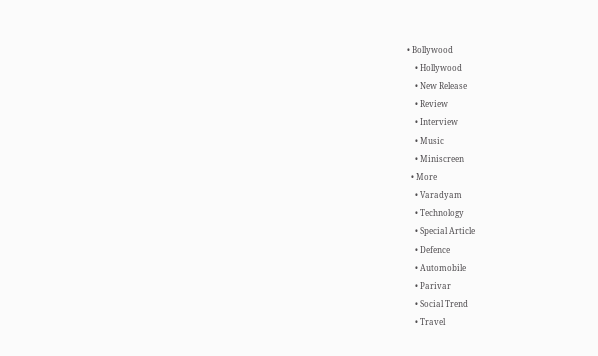• Bollywood
    • Hollywood
    • New Release
    • Review
    • Interview
    • Music
    • Miniscreen
  • More
    • Varadyam
    • Technology
    • Special Article
    • Defence
    • Automobile
    • Parivar
    • Social Trend
    • Travel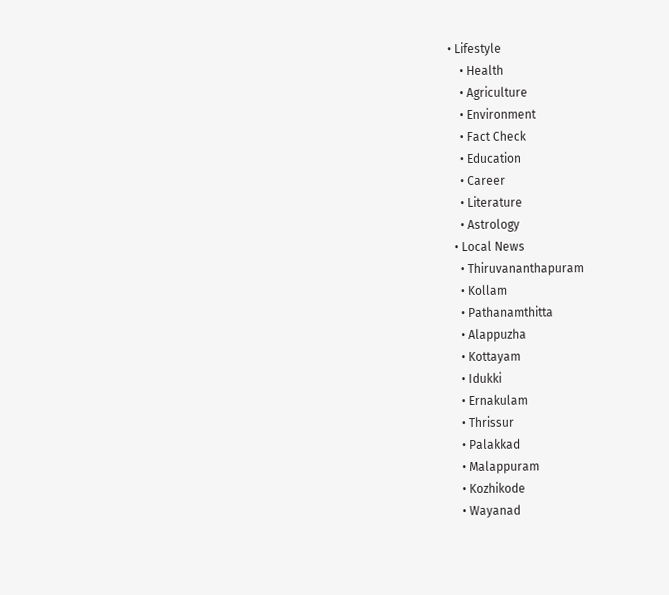• Lifestyle
    • Health
    • Agriculture
    • Environment
    • Fact Check
    • Education
    • Career
    • Literature
    • Astrology
  • Local News
    • Thiruvananthapuram
    • Kollam
    • Pathanamthitta
    • Alappuzha
    • Kottayam
    • Idukki
    • Ernakulam
    • Thrissur
    • Palakkad
    • Malappuram
    • Kozhikode
    • Wayanad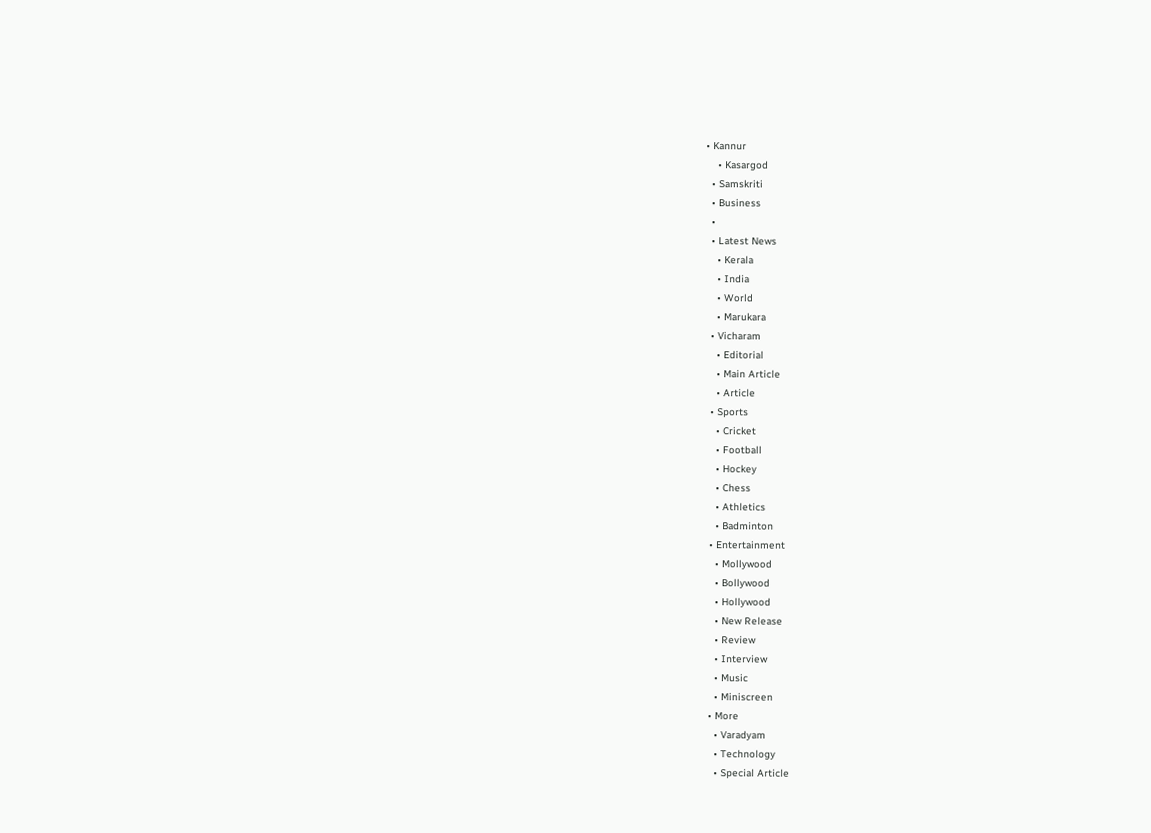• Kannur
    • Kasargod
  • Samskriti
  • Business
  •
  • Latest News
    • Kerala
    • India
    • World
    • Marukara
  • Vicharam
    • Editorial
    • Main Article
    • Article
  • Sports
    • Cricket
    • Football
    • Hockey
    • Chess
    • Athletics
    • Badminton
  • Entertainment
    • Mollywood
    • Bollywood
    • Hollywood
    • New Release
    • Review
    • Interview
    • Music
    • Miniscreen
  • More
    • Varadyam
    • Technology
    • Special Article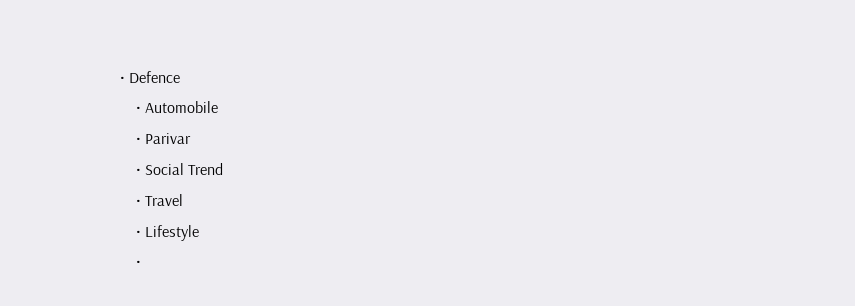• Defence
    • Automobile
    • Parivar
    • Social Trend
    • Travel
    • Lifestyle
    •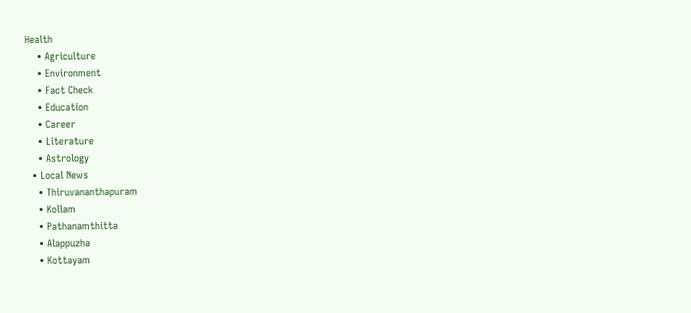Health
    • Agriculture
    • Environment
    • Fact Check
    • Education
    • Career
    • Literature
    • Astrology
  • Local News
    • Thiruvananthapuram
    • Kollam
    • Pathanamthitta
    • Alappuzha
    • Kottayam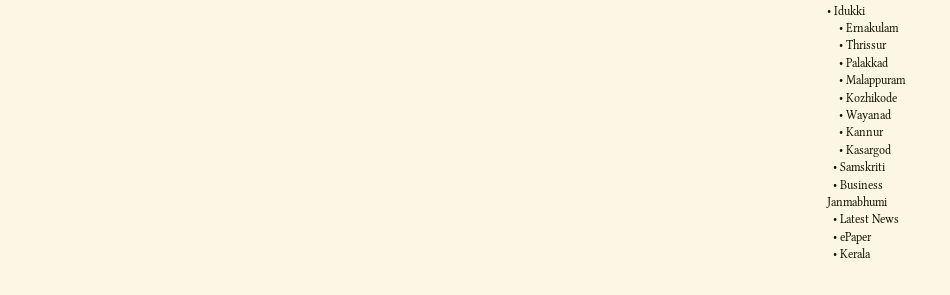• Idukki
    • Ernakulam
    • Thrissur
    • Palakkad
    • Malappuram
    • Kozhikode
    • Wayanad
    • Kannur
    • Kasargod
  • Samskriti
  • Business
Janmabhumi
  • Latest News
  • ePaper
  • Kerala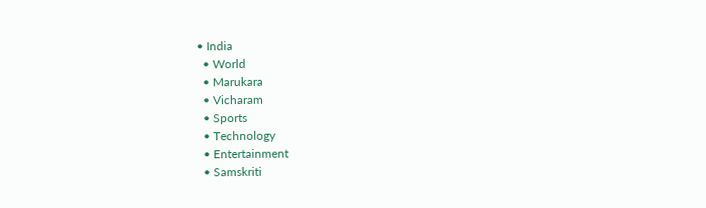• India
  • World
  • Marukara
  • Vicharam
  • Sports
  • Technology
  • Entertainment
  • Samskriti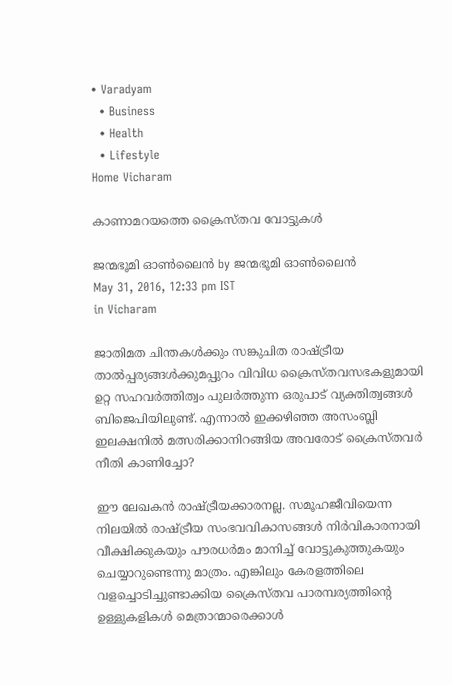• Varadyam
  • Business
  • Health
  • Lifestyle
Home Vicharam

കാണാമറയത്തെ ക്രൈസ്തവ വോട്ടുകള്‍

ജന്മഭൂമി ഓണ്‍ലൈന്‍ by ജന്മഭൂമി ഓണ്‍ലൈന്‍
May 31, 2016, 12:33 pm IST
in Vicharam

ജാതിമത ചിന്തകള്‍ക്കും സങ്കുചിത രാഷ്‌ട്രീയ താല്‍പ്പര്യങ്ങള്‍ക്കുമപ്പുറം വിവിധ ക്രൈസ്തവസഭകളുമായി ഉറ്റ സഹവര്‍ത്തിത്വം പുലര്‍ത്തുന്ന ഒരുപാട് വ്യക്തിത്വങ്ങള്‍ ബിജെപിയിലുണ്ട്. എന്നാല്‍ ഇക്കഴിഞ്ഞ അസംബ്ലി ഇലക്ഷനില്‍ മത്സരിക്കാനിറങ്ങിയ അവരോട് ക്രൈസ്തവര്‍ നീതി കാണിച്ചോ?

ഈ ലേഖകന്‍ രാഷ്‌ട്രീയക്കാരനല്ല. സമൂഹജീവിയെന്ന നിലയില്‍ രാഷ്‌ട്രീയ സംഭവവികാസങ്ങള്‍ നിര്‍വികാരനായി വീക്ഷിക്കുകയും പൗരധര്‍മം മാനിച്ച് വോട്ടുകുത്തുകയും ചെയ്യാറുണ്ടെന്നു മാത്രം. എങ്കിലും കേരളത്തിലെ വളച്ചൊടിച്ചുണ്ടാക്കിയ ക്രൈസ്തവ പാരമ്പര്യത്തിന്റെ ഉള്ളുകളികള്‍ മെത്രാന്മാരെക്കാള്‍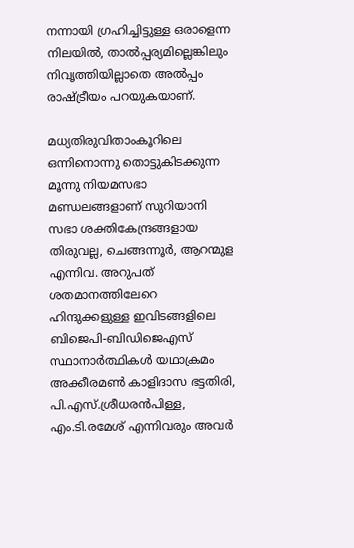നന്നായി ഗ്രഹിച്ചിട്ടുള്ള ഒരാളെന്ന നിലയില്‍, താല്‍പ്പര്യമില്ലെങ്കിലും നിവൃത്തിയില്ലാതെ അല്‍പ്പം രാഷ്‌ട്രീയം പറയുകയാണ്.

മധ്യതിരുവിതാംകൂറിലെ ഒന്നിനൊന്നു തൊട്ടുകിടക്കുന്ന മൂന്നു നിയമസഭാ മണ്ഡലങ്ങളാണ് സുറിയാനി സഭാ ശക്തികേന്ദ്രങ്ങളായ തിരുവല്ല, ചെങ്ങന്നൂര്‍, ആറന്മുള എന്നിവ. അറുപത് ശതമാനത്തിലേറെ ഹിന്ദുക്കളുള്ള ഇവിടങ്ങളിലെ ബിജെപി-ബിഡിജെഎസ് സ്ഥാനാര്‍ത്ഥികള്‍ യഥാക്രമം അക്കീരമണ്‍ കാളിദാസ ഭട്ടതിരി, പി.എസ്.ശ്രീധരന്‍പിള്ള, എം.ടി.രമേശ് എന്നിവരും അവര്‍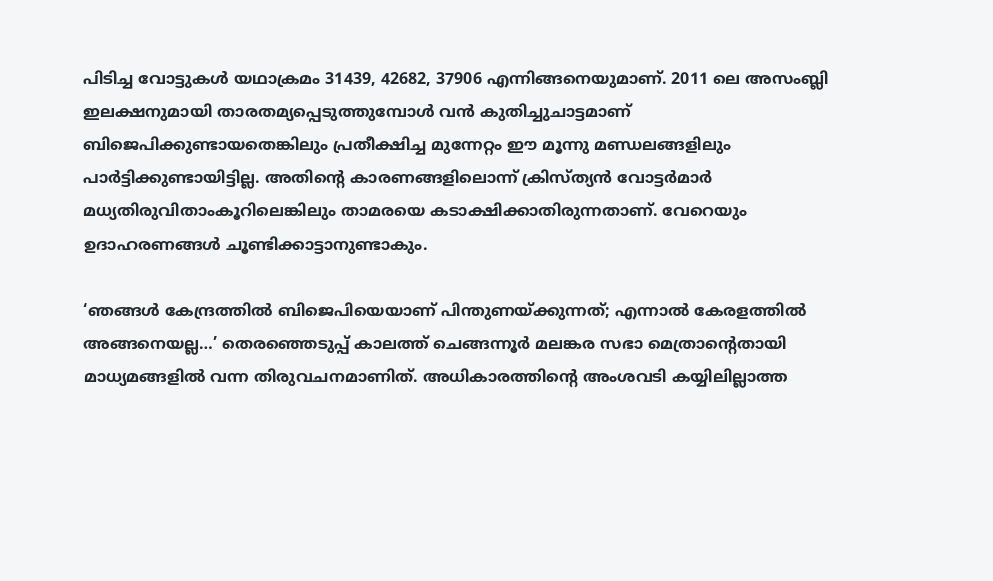പിടിച്ച വോട്ടുകള്‍ യഥാക്രമം 31439, 42682, 37906 എന്നിങ്ങനെയുമാണ്. 2011 ലെ അസംബ്ലി ഇലക്ഷനുമായി താരതമ്യപ്പെടുത്തുമ്പോള്‍ വന്‍ കുതിച്ചുചാട്ടമാണ് ബിജെപിക്കുണ്ടായതെങ്കിലും പ്രതീക്ഷിച്ച മുന്നേറ്റം ഈ മൂന്നു മണ്ഡലങ്ങളിലും പാര്‍ട്ടിക്കുണ്ടായിട്ടില്ല. അതിന്റെ കാരണങ്ങളിലൊന്ന് ക്രിസ്ത്യന്‍ വോട്ടര്‍മാര്‍ മധ്യതിരുവിതാംകൂറിലെങ്കിലും താമരയെ കടാക്ഷിക്കാതിരുന്നതാണ്. വേറെയും ഉദാഹരണങ്ങള്‍ ചൂണ്ടിക്കാട്ടാനുണ്ടാകും.

‘ഞങ്ങള്‍ കേന്ദ്രത്തില്‍ ബിജെപിയെയാണ് പിന്തുണയ്‌ക്കുന്നത്; എന്നാല്‍ കേരളത്തില്‍ അങ്ങനെയല്ല…’ തെരഞ്ഞെടുപ്പ് കാലത്ത് ചെങ്ങന്നൂര്‍ മലങ്കര സഭാ മെത്രാന്റെതായി മാധ്യമങ്ങളില്‍ വന്ന തിരുവചനമാണിത്. അധികാരത്തിന്റെ അംശവടി കയ്യിലില്ലാത്ത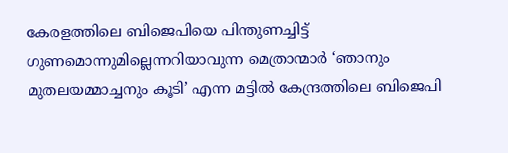കേരളത്തിലെ ബിജെപിയെ പിന്തുണച്ചിട്ട് ഗുണമൊന്നുമില്ലെന്നറിയാവുന്ന മെത്രാന്മാര്‍ ‘ഞാനും മുതലയമ്മാച്ചനും കൂടി’ എന്ന മട്ടില്‍ കേന്ദ്രത്തിലെ ബിജെപി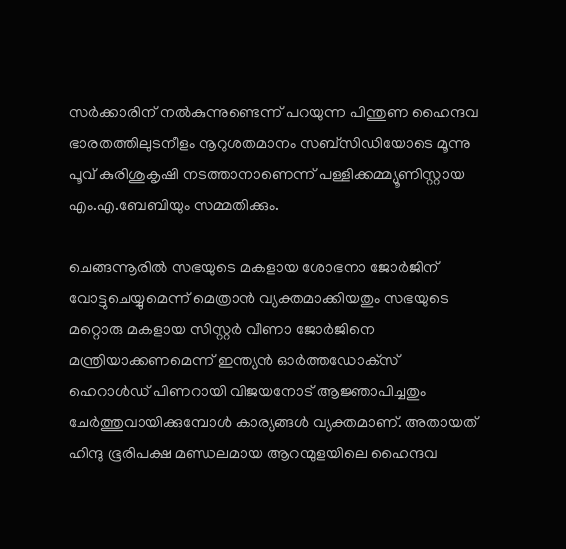സര്‍ക്കാരിന് നല്‍കുന്നുണ്ടെന്ന് പറയുന്ന പിന്തുണ ഹൈന്ദവ ഭാരതത്തിലുടനീളം നൂറുശതമാനം സബ്‌സിഡിയോടെ മൂന്നു പൂവ് കുരിശുകൃഷി നടത്താനാണെന്ന് പള്ളിക്കമ്മ്യൂണിസ്റ്റായ എം.എ.ബേബിയും സമ്മതിക്കും.

ചെങ്ങന്നൂരില്‍ സഭയുടെ മകളായ ശോഭനാ ജോര്‍ജിന് വോട്ടുചെയ്യുമെന്ന് മെത്രാന്‍ വ്യക്തമാക്കിയതും സഭയുടെ മറ്റൊരു മകളായ സിസ്റ്റര്‍ വീണാ ജോര്‍ജിനെ മന്ത്രിയാക്കണമെന്ന് ഇന്ത്യന്‍ ഓര്‍ത്തഡോക്‌സ് ഹെറാള്‍ഡ് പിണറായി വിജയനോട് ആജ്ഞാപിച്ചതും ചേര്‍ത്തുവായിക്കുമ്പോള്‍ കാര്യങ്ങള്‍ വ്യക്തമാണ്. അതായത് ഹിന്ദു ഭൂരിപക്ഷ മണ്ഡലമായ ആറന്മുളയിലെ ഹൈന്ദവ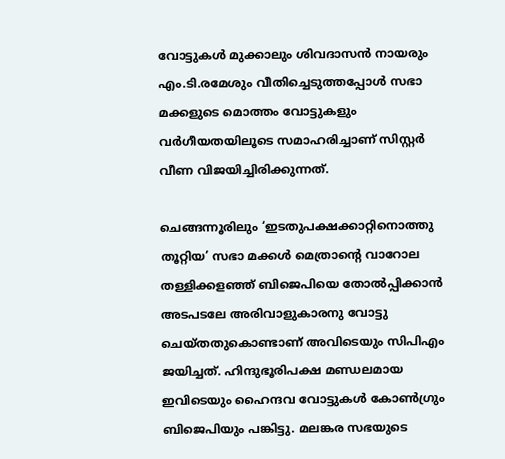വോട്ടുകള്‍ മുക്കാലും ശിവദാസന്‍ നായരും എം.ടി.രമേശും വീതിച്ചെടുത്തപ്പോള്‍ സഭാ മക്കളുടെ മൊത്തം വോട്ടുകളും വര്‍ഗീയതയിലൂടെ സമാഹരിച്ചാണ് സിസ്റ്റര്‍ വീണ വിജയിച്ചിരിക്കുന്നത്.

ചെങ്ങന്നൂരിലും ‘ഇടതുപക്ഷക്കാറ്റിനൊത്തു തൂറ്റിയ’ സഭാ മക്കള്‍ മെത്രാന്റെ വാറോല തള്ളിക്കളഞ്ഞ് ബിജെപിയെ തോല്‍പ്പിക്കാന്‍ അടപടലേ അരിവാളുകാരനു വോട്ടു ചെയ്തതുകൊണ്ടാണ് അവിടെയും സിപിഎം ജയിച്ചത്. ഹിന്ദുഭൂരിപക്ഷ മണ്ഡലമായ ഇവിടെയും ഹൈന്ദവ വോട്ടുകള്‍ കോണ്‍ഗ്രും ബിജെപിയും പങ്കിട്ടു. മലങ്കര സഭയുടെ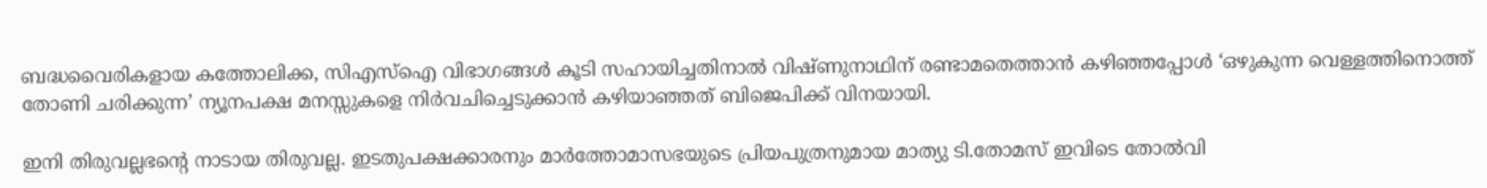ബദ്ധവൈരികളായ കത്തോലിക്ക, സിഎസ്‌ഐ വിഭാഗങ്ങള്‍ കൂടി സഹായിച്ചതിനാല്‍ വിഷ്ണുനാഥിന് രണ്ടാമതെത്താന്‍ കഴിഞ്ഞപ്പോള്‍ ‘ഒഴുകുന്ന വെള്ളത്തിനൊത്ത് തോണി ചരിക്കുന്ന’ ന്യൂനപക്ഷ മനസ്സുകളെ നിര്‍വചിച്ചെടുക്കാന്‍ കഴിയാഞ്ഞത് ബിജെപിക്ക് വിനയായി.

ഇനി തിരുവല്ലഭന്റെ നാടായ തിരുവല്ല. ഇടതുപക്ഷക്കാരനും മാര്‍ത്തോമാസഭയുടെ പ്രിയപുത്രനുമായ മാത്യു ടി.തോമസ് ഇവിടെ തോല്‍വി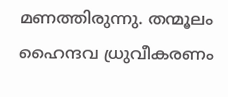മണത്തിരുന്നു. തന്മൂലം ഹൈന്ദവ ധ്രുവീകരണം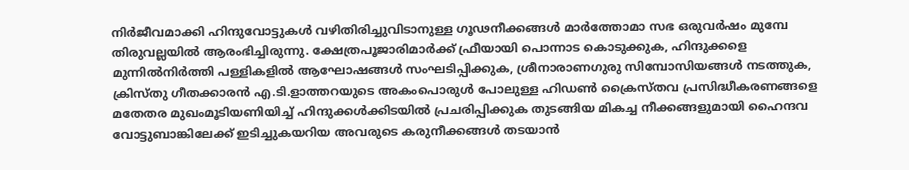നിര്‍ജീവമാക്കി ഹിന്ദുവോട്ടുകള്‍ വഴിതിരിച്ചുവിടാനുള്ള ഗൂഢനീക്കങ്ങള്‍ മാര്‍ത്തോമാ സഭ ഒരുവര്‍ഷം മുമ്പേ തിരുവല്ലയില്‍ ആരംഭിച്ചിരുന്നു. ക്ഷേത്രപൂജാരിമാര്‍ക്ക് ഫ്രീയായി പൊന്നാട കൊടുക്കുക, ഹിന്ദുക്കളെ മുന്നില്‍നിര്‍ത്തി പള്ളികളില്‍ ആഘോഷങ്ങള്‍ സംഘടിപ്പിക്കുക, ശ്രീനാരാണഗുരു സിമ്പോസിയങ്ങള്‍ നടത്തുക, ക്രിസ്തു ഗീതക്കാരന്‍ എ.ടി.ളാത്തറയുടെ അകംപൊരുള്‍ പോലുള്ള ഹിഡണ്‍ ക്രൈസ്തവ പ്രസിദ്ധീകരണങ്ങളെ മതേതര മുഖംമൂടിയണിയിച്ച് ഹിന്ദുക്കള്‍ക്കിടയില്‍ പ്രചരിപ്പിക്കുക തുടങ്ങിയ മികച്ച നീക്കങ്ങളുമായി ഹൈന്ദവ വോട്ടുബാങ്കിലേക്ക് ഇടിച്ചുകയറിയ അവരുടെ കരുനീക്കങ്ങള്‍ തടയാന്‍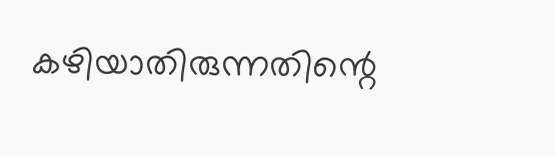കഴിയാതിരുന്നതിന്റെ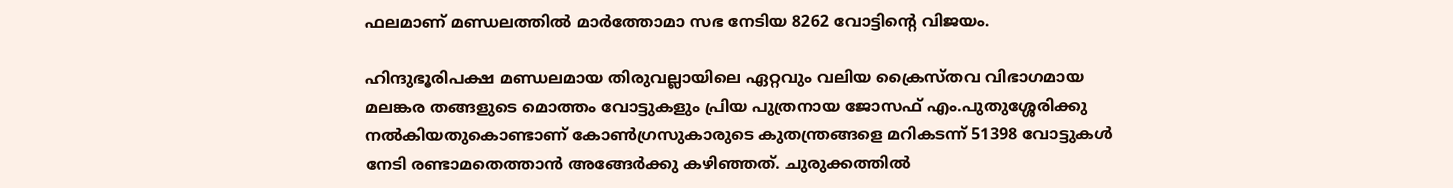ഫലമാണ് മണ്ഡലത്തില്‍ മാര്‍ത്തോമാ സഭ നേടിയ 8262 വോട്ടിന്റെ വിജയം.

ഹിന്ദുഭൂരിപക്ഷ മണ്ഡലമായ തിരുവല്ലായിലെ ഏറ്റവും വലിയ ക്രൈസ്തവ വിഭാഗമായ മലങ്കര തങ്ങളുടെ മൊത്തം വോട്ടുകളും പ്രിയ പുത്രനായ ജോസഫ് എം.പുതുശ്ശേരിക്കു നല്‍കിയതുകൊണ്ടാണ് കോണ്‍ഗ്രസുകാരുടെ കുതന്ത്രങ്ങളെ മറികടന്ന് 51398 വോട്ടുകള്‍ നേടി രണ്ടാമതെത്താന്‍ അങ്ങേര്‍ക്കു കഴിഞ്ഞത്. ചുരുക്കത്തില്‍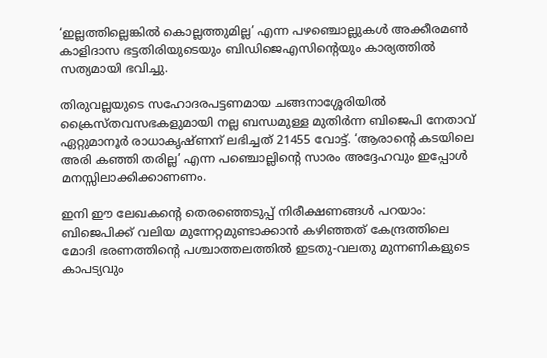‘ഇല്ലത്തില്ലെങ്കില്‍ കൊല്ലത്തുമില്ല’ എന്ന പഴഞ്ചൊല്ലുകള്‍ അക്കീരമണ്‍ കാളിദാസ ഭട്ടതിരിയുടെയും ബിഡിജെഎസിന്റെയും കാര്യത്തില്‍ സത്യമായി ഭവിച്ചു.

തിരുവല്ലയുടെ സഹോദരപട്ടണമായ ചങ്ങനാശ്ശേരിയില്‍ ക്രൈസ്തവസഭകളുമായി നല്ല ബന്ധമുള്ള മുതിര്‍ന്ന ബിജെപി നേതാവ് ഏറ്റുമാനൂര്‍ രാധാകൃഷ്ണന് ലഭിച്ചത് 21455 വോട്ട്. ‘ആരാന്റെ കടയിലെ അരി കഞ്ഞി തരില്ല’ എന്ന പഞ്ചൊല്ലിന്റെ സാരം അദ്ദേഹവും ഇപ്പോള്‍ മനസ്സിലാക്കിക്കാണണം.

ഇനി ഈ ലേഖകന്റെ തെരഞ്ഞെടുപ്പ് നിരീക്ഷണങ്ങള്‍ പറയാം: ബിജെപിക്ക് വലിയ മുന്നേറ്റമുണ്ടാക്കാന്‍ കഴിഞ്ഞത് കേന്ദ്രത്തിലെ മോദി ഭരണത്തിന്റെ പശ്ചാത്തലത്തില്‍ ഇടതു-വലതു മുന്നണികളുടെ കാപട്യവും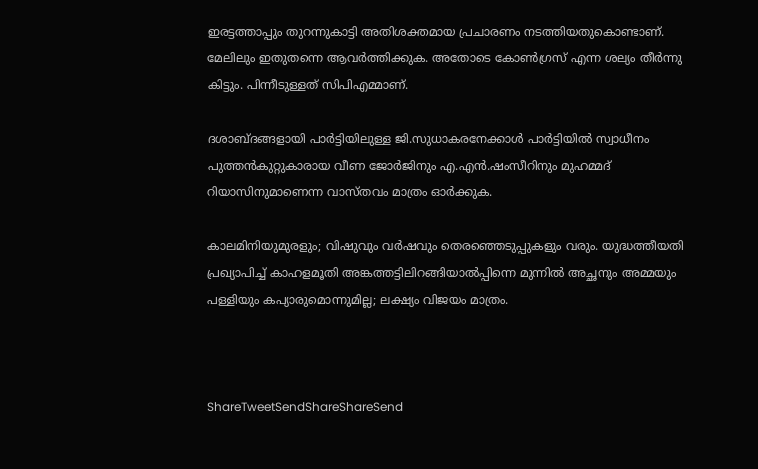ഇരട്ടത്താപ്പും തുറന്നുകാട്ടി അതിശക്തമായ പ്രചാരണം നടത്തിയതുകൊണ്ടാണ്. മേലിലും ഇതുതന്നെ ആവര്‍ത്തിക്കുക. അതോടെ കോണ്‍ഗ്രസ് എന്ന ശല്യം തീര്‍ന്നു കിട്ടും. പിന്നീടുള്ളത് സിപിഎമ്മാണ്.

ദശാബ്ദങ്ങളായി പാര്‍ട്ടിയിലുള്ള ജി.സുധാകരനേക്കാള്‍ പാര്‍ട്ടിയില്‍ സ്വാധീനം പുത്തന്‍കുറ്റുകാരായ വീണ ജോര്‍ജിനും എ.എന്‍.ഷംസീറിനും മുഹമ്മദ് റിയാസിനുമാണെന്ന വാസ്തവം മാത്രം ഓര്‍ക്കുക.

കാലമിനിയുമുരളും; വിഷുവും വര്‍ഷവും തെരഞ്ഞെടുപ്പുകളും വരും. യുദ്ധത്തീയതി പ്രഖ്യാപിച്ച് കാഹളമൂതി അങ്കത്തട്ടിലിറങ്ങിയാല്‍പ്പിന്നെ മുന്നില്‍ അച്ഛനും അമ്മയും പള്ളിയും കപ്യാരുമൊന്നുമില്ല; ലക്ഷ്യം വിജയം മാത്രം.



ShareTweetSendShareShareSend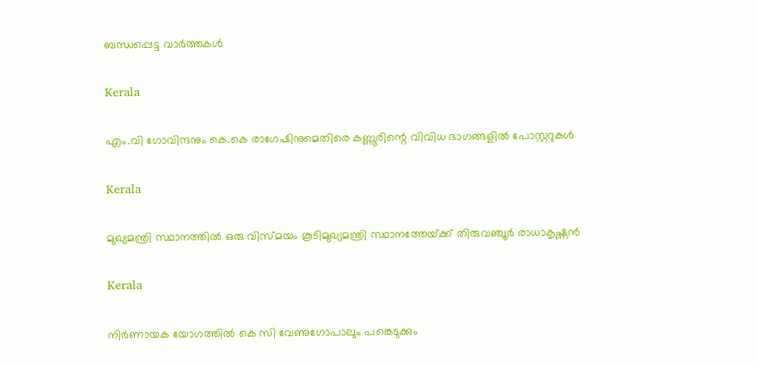ബന്ധപ്പെട്ട വാര്‍ത്തകള്‍

Kerala

എം.വി ഗോവിന്ദനും കെ.കെ രാഗേഷിനുമെതിരെ കണ്ണൂരിന്റെ വിവിധ ഭാഗങ്ങളില്‍ പോസ്റ്ററുകള്‍

Kerala

മുഖ്യമന്ത്രി സ്ഥാനത്തില്‍ ഒരു വിസ്മയം കൂടിമുഖ്യമന്ത്രി സ്ഥാനത്തേയ്‌ക്ക് തിരുവഞ്ചൂര്‍ രാധാകൃഷ്ണന്‍

Kerala

നിര്‍ണായക യോഗത്തില്‍ കെ സി വേണുഗോപാലും പങ്കെടുക്കും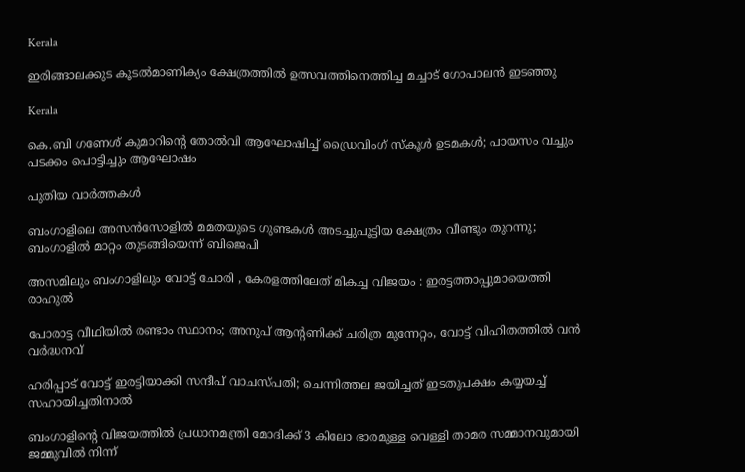Kerala

ഇരിങ്ങാലക്കുട കൂടല്‍മാണിക്യം ക്ഷേത്രത്തില്‍ ഉത്സവത്തിനെത്തിച്ച മച്ചാട് ഗോപാലന്‍ ഇടഞ്ഞു

Kerala

കെ.ബി ഗണേശ് കുമാറിന്റെ തോൽവി ആഘോഷിച്ച് ഡ്രൈവിംഗ് സ്കൂൾ ഉടമകൾ; പായസം വച്ചും പടക്കം പൊട്ടിച്ചും ആഘോഷം

പുതിയ വാര്‍ത്തകള്‍

ബംഗാളിലെ അസൻസോളിൽ മമതയുടെ ഗുണ്ടകൾ അടച്ചുപൂട്ടിയ ക്ഷേത്രം വീണ്ടും തുറന്നു; ബംഗാളിൽ മാറ്റം തുടങ്ങിയെന്ന് ബിജെപി

അസമിലും ബംഗാളിലും വോട്ട് ചോരി , കേരളത്തിലേത് മികച്ച വിജയം : ഇരട്ടത്താപ്പുമായെത്തി രാഹുൽ

പോരാട്ട വീഥിയില്‍ രണ്ടാം സ്ഥാനം; അനുപ് ആന്റണിക്ക് ചരിത്ര മുന്നേറ്റം, വോട്ട് വിഹിതത്തിൽ വൻ വർദ്ധനവ്

ഹരിപ്പാട് വോട്ട് ഇരട്ടിയാക്കി സന്ദീപ് വാചസ്പതി; ചെന്നിത്തല ജയിച്ചത് ഇടതുപക്ഷം കയ്യയച്ച് സഹായിച്ചതിനാൽ

ബംഗാളിന്റെ വിജയത്തിൽ പ്രധാനമന്ത്രി മോദിക്ക് 3 കിലോ ഭാരമുള്ള വെള്ളി താമര സമ്മാനവുമായി ജമ്മുവിൽ നിന്ന്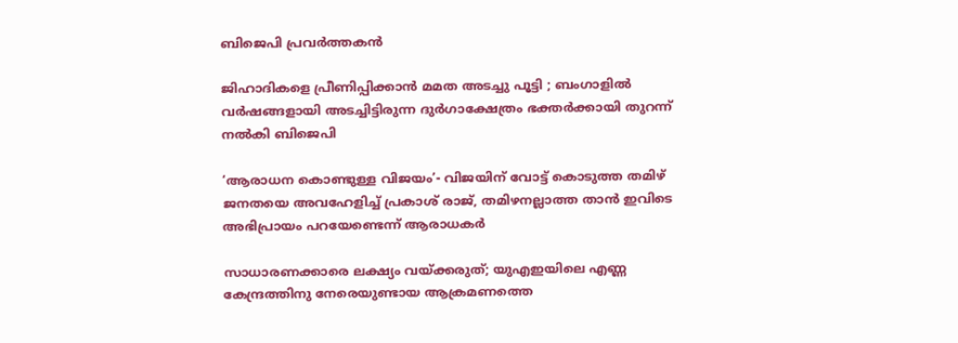ബിജെപി പ്രവർത്തകൻ

ജിഹാദികളെ പ്രീണിപ്പിക്കാൻ മമത അടച്ചു പൂട്ടി ; ബംഗാളിൽ വർഷങ്ങളായി അടച്ചിട്ടിരുന്ന ദുർഗാക്ഷേത്രം ഭക്തർക്കായി തുറന്ന് നൽകി ബിജെപി

‘ആരാധന കൊണ്ടുള്ള വിജയം’- വിജയിന് വോട്ട് കൊടുത്ത തമിഴ് ജനതയെ അവഹേളിച്ച് പ്രകാശ് രാജ്, തമിഴനല്ലാത്ത താൻ ഇവിടെ അഭിപ്രായം പറയേണ്ടെന്ന് ആരാധകർ

സാധാരണക്കാരെ ലക്ഷ്യം വയ്‌ക്കരുത്; യുഎഇയിലെ എണ്ണ കേന്ദ്രത്തിനു നേരെയുണ്ടായ ആക്രമണത്തെ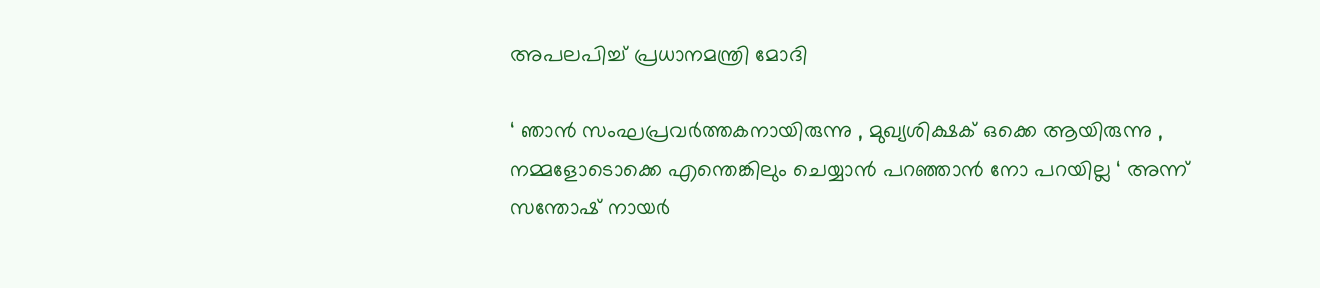അപലപിച്ച് പ്രധാനമന്ത്രി മോദി

‘ ഞാന്‍ സംഘപ്രവര്‍ത്തകനായിരുന്നു , മുഖ്യശിക്ഷക് ഒക്കെ ആയിരുന്നു , നമ്മളോടൊക്കെ എന്തെങ്കിലും ചെയ്യാൻ പറഞ്ഞാൻ നോ പറയില്ല ‘ അന്ന് സന്തോഷ് നായർ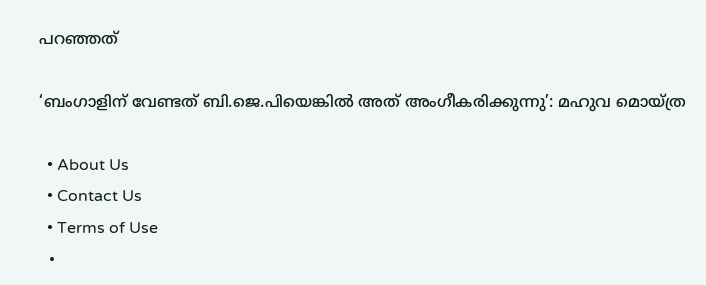പറഞ്ഞത്

‘ബംഗാളിന് വേണ്ടത് ബി.ജെ.പിയെങ്കിൽ അത് അംഗീകരിക്കുന്നു’: മഹുവ മൊയ്ത്ര

  • About Us
  • Contact Us
  • Terms of Use
  •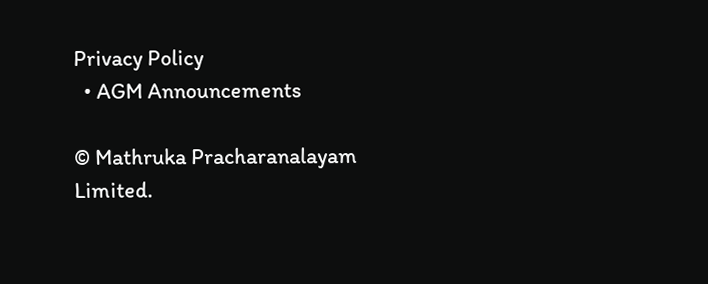Privacy Policy
  • AGM Announcements

© Mathruka Pracharanalayam Limited.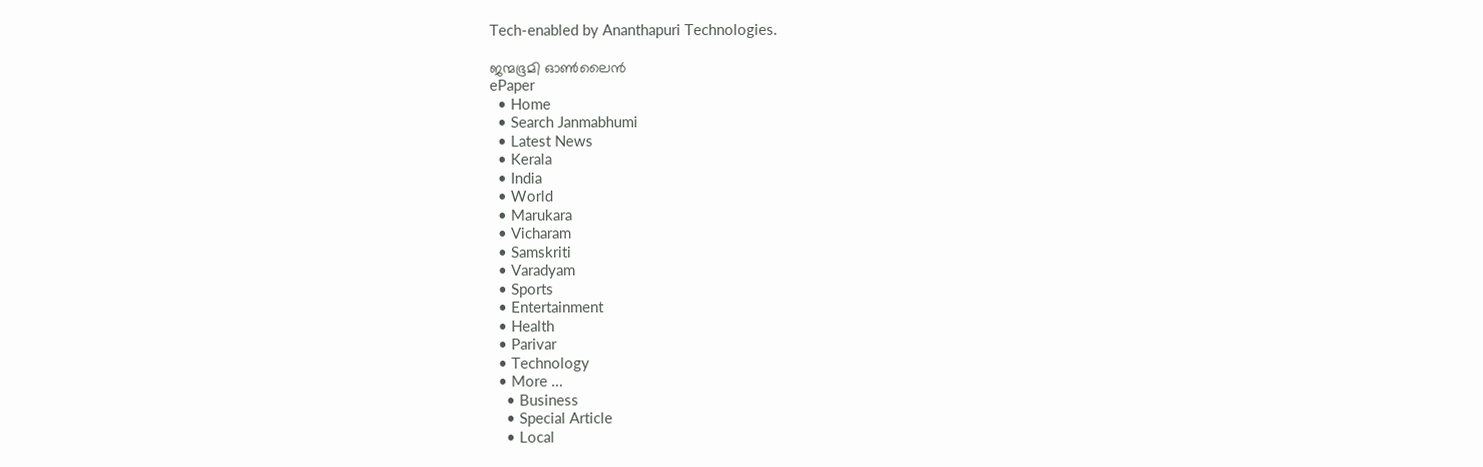Tech-enabled by Ananthapuri Technologies.

ജന്മഭൂമി ഓണ്‍ലൈന്‍
ePaper
  • Home
  • Search Janmabhumi
  • Latest News
  • Kerala
  • India
  • World
  • Marukara
  • Vicharam
  • Samskriti
  • Varadyam
  • Sports
  • Entertainment
  • Health
  • Parivar
  • Technology
  • More …
    • Business
    • Special Article
    • Local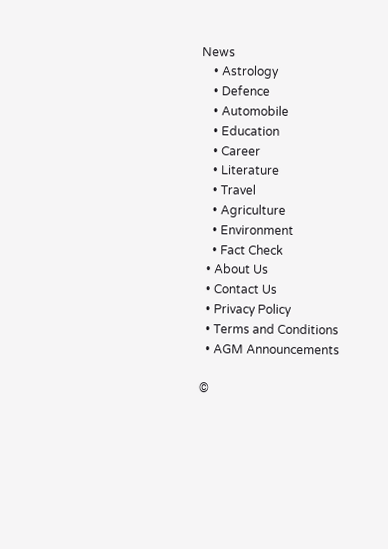News
    • Astrology
    • Defence
    • Automobile
    • Education
    • Career
    • Literature
    • Travel
    • Agriculture
    • Environment
    • Fact Check
  • About Us
  • Contact Us
  • Privacy Policy
  • Terms and Conditions
  • AGM Announcements

©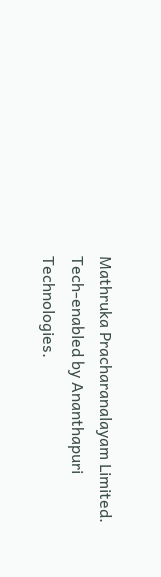Mathruka Pracharanalayam Limited.
Tech-enabled by Ananthapuri Technologies.